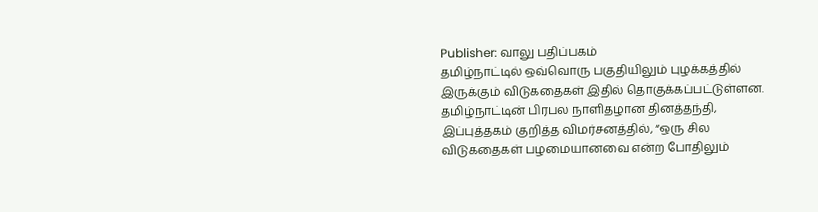Publisher: வாலு பதிப்பகம்
தமிழ்நாட்டில் ஒவ்வொரு பகுதியிலும் புழக்கத்தில் இருக்கும் விடுகதைகள் இதில் தொகுக்கப்பட்டுள்ளன. தமிழ்நாட்டின் பிரபல நாளிதழான தினத்தந்தி, இப்புத்தகம் குறித்த விமர்சனத்தில், “ஒரு சில விடுகதைகள் பழமையானவை என்ற போதிலும்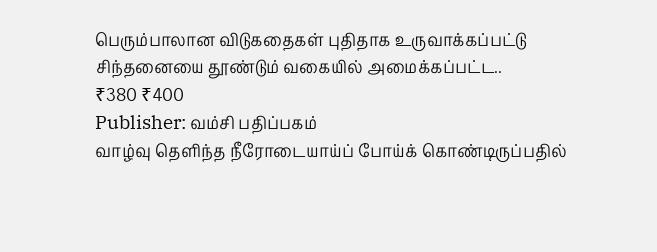பெரும்பாலான விடுகதைகள் புதிதாக உருவாக்கப்பட்டு சிந்தனையை தூண்டும் வகையில் அமைக்கப்பட்ட..
₹380 ₹400
Publisher: வம்சி பதிப்பகம்
வாழ்வு தெளிந்த நீரோடையாய்ப் போய்க் கொண்டிருப்பதில்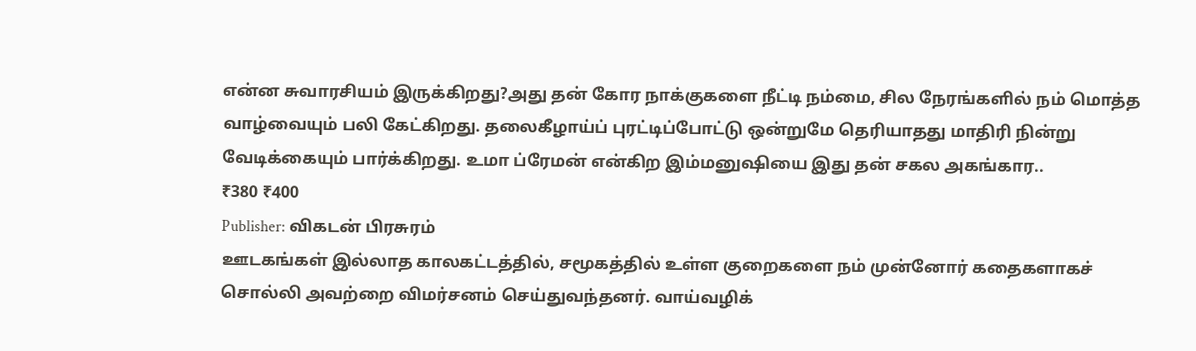என்ன சுவாரசியம் இருக்கிறது?அது தன் கோர நாக்குகளை நீட்டி நம்மை, சில நேரங்களில் நம் மொத்த வாழ்வையும் பலி கேட்கிறது. தலைகீழாய்ப் புரட்டிப்போட்டு ஒன்றுமே தெரியாதது மாதிரி நின்று வேடிக்கையும் பார்க்கிறது. உமா ப்ரேமன் என்கிற இம்மனுஷியை இது தன் சகல அகங்கார..
₹380 ₹400
Publisher: விகடன் பிரசுரம்
ஊடகங்கள் இல்லாத காலகட்டத்தில், சமூகத்தில் உள்ள குறைகளை நம் முன்னோர் கதைகளாகச் சொல்லி அவற்றை விமர்சனம் செய்துவந்தனர். வாய்வழிக்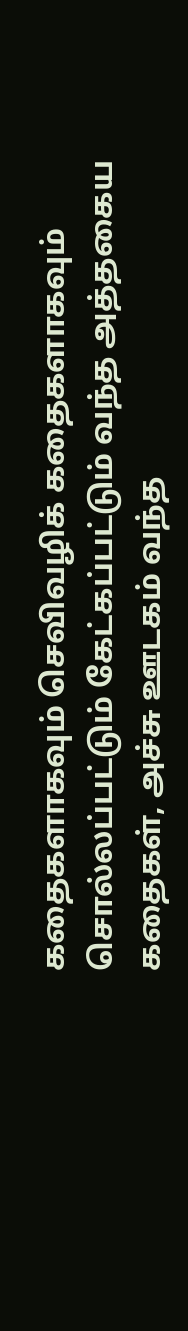கதைகளாகவும் செவிவழிக் கதைகளாகவும் சொல்லப்பட்டும் கேட்கப்பட்டும் வந்த அத்தகைய கதைகள், அச்சு ஊடகம் வந்த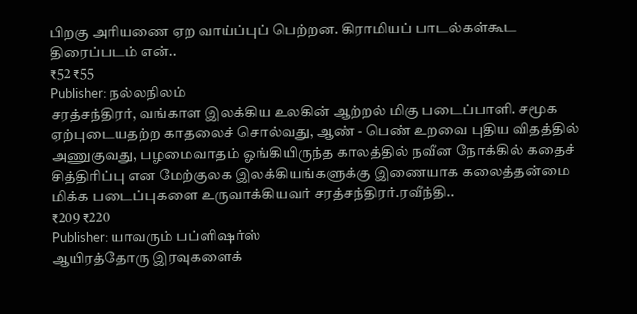பிறகு அரியணை ஏற வாய்ப்புப் பெற்றன. கிராமியப் பாடல்கள்கூட திரைப்படம் என்..
₹52 ₹55
Publisher: நல்லநிலம்
சரத்சந்திரர், வங்காள இலக்கிய உலகின் ஆற்றல் மிகு படைப்பாளி. சமூக ஏற்புடையதற்ற காதலைச் சொல்வது, ஆண் - பெண் உறவை புதிய விதத்தில் அணுகுவது, பழமைவாதம் ஓங்கியிருந்த காலத்தில் நவீன நோக்கில் கதைச் சித்திரிப்பு என மேற்குலக இலக்கியங்களுக்கு இணையாக கலைத்தன்மை மிக்க படைப்புகளை உருவாக்கியவர் சரத்சந்திரர்.ரவீந்தி..
₹209 ₹220
Publisher: யாவரும் பப்ளிஷர்ஸ்
ஆயிரத்தோரு இரவுகளைக்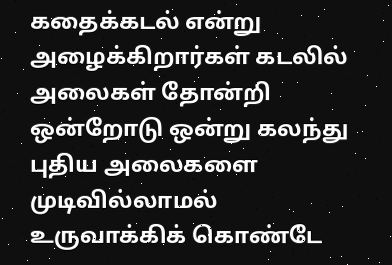கதைக்கடல் என்று அழைக்கிறார்கள் கடலில் அலைகள் தோன்றி ஒன்றோடு ஒன்று கலந்து புதிய அலைகளை முடிவில்லாமல் உருவாக்கிக் கொண்டே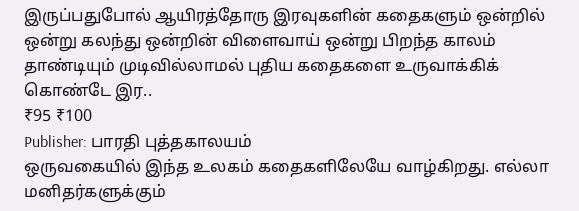இருப்பதுபோல் ஆயிரத்தோரு இரவுகளின் கதைகளும் ஒன்றில் ஒன்று கலந்து ஒன்றின் விளைவாய் ஒன்று பிறந்த காலம் தாண்டியும் முடிவில்லாமல் புதிய கதைகளை உருவாக்கிக் கொண்டே இர..
₹95 ₹100
Publisher: பாரதி புத்தகாலயம்
ஒருவகையில் இந்த உலகம் கதைகளிலேயே வாழ்கிறது. எல்லா மனிதர்களுக்கும்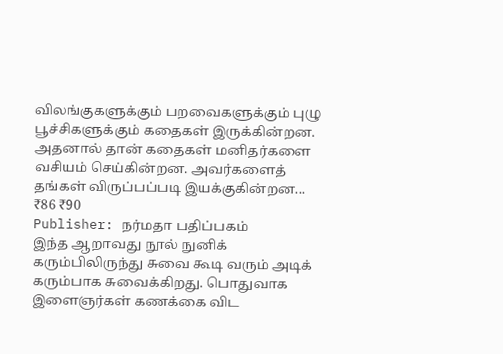விலங்குகளுக்கும் பறவைகளுக்கும் புழு பூச்சிகளுக்கும் கதைகள் இருக்கின்றன. அதனால் தான் கதைகள் மனிதர்களை வசியம் செய்கின்றன. அவர்களைத் தங்கள் விருப்பப்படி இயக்குகின்றன...
₹86 ₹90
Publisher: நர்மதா பதிப்பகம்
இந்த ஆறாவது நூல் நுனிக் கரும்பிலிருந்து சுவை கூடி வரும் அடிக் கரும்பாக சுவைக்கிறது. பொதுவாக இளைஞர்கள் கணக்கை விட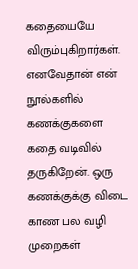கதையையே விரும்புகிறார்கள். எனவேதான் என் நூல்களில் கணக்குகளை கதை வடிவில் தருகிறேன். ஒரு கணக்குக்கு விடை காண பல வழி முறைகள்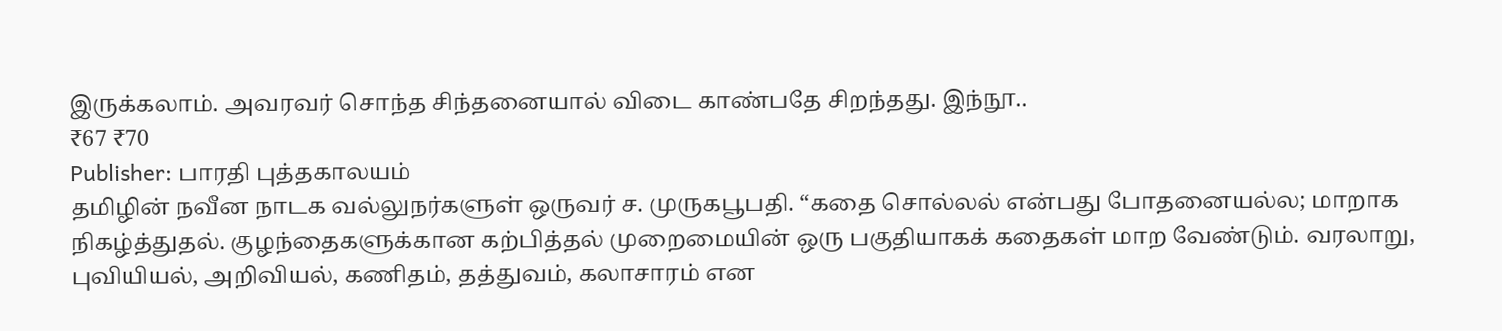இருக்கலாம். அவரவர் சொந்த சிந்தனையால் விடை காண்பதே சிறந்தது. இந்நூ..
₹67 ₹70
Publisher: பாரதி புத்தகாலயம்
தமிழின் நவீன நாடக வல்லுநர்களுள் ஒருவர் ச. முருகபூபதி. “கதை சொல்லல் என்பது போதனையல்ல; மாறாக நிகழ்த்துதல். குழந்தைகளுக்கான கற்பித்தல் முறைமையின் ஒரு பகுதியாகக் கதைகள் மாற வேண்டும். வரலாறு, புவியியல், அறிவியல், கணிதம், தத்துவம், கலாசாரம் என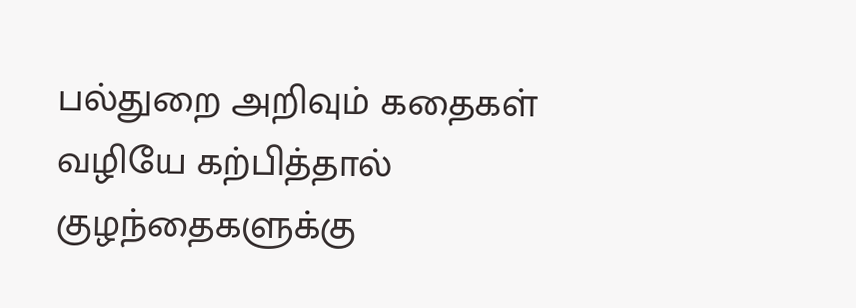பல்துறை அறிவும் கதைகள் வழியே கற்பித்தால் குழந்தைகளுக்கு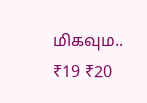மிகவும..
₹19 ₹20